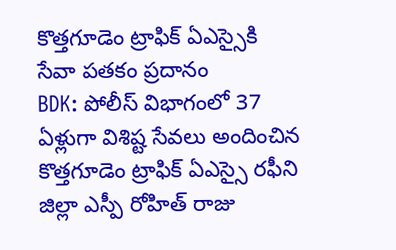కొత్తగూడెం ట్రాఫిక్ ఏఎస్సైకి సేవా పతకం ప్రదానం
BDK: పోలీస్ విభాగంలో 37 ఏళ్లుగా విశిష్ట సేవలు అందించిన కొత్తగూడెం ట్రాఫిక్ ఏఎస్సై రఫీని జిల్లా ఎస్పీ రోహిత్ రాజు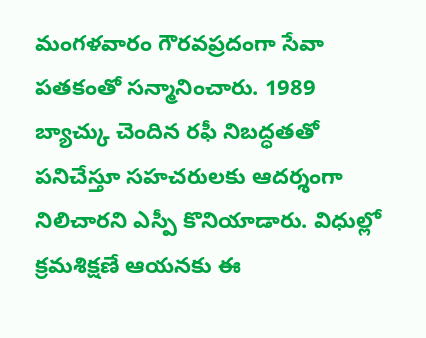మంగళవారం గౌరవప్రదంగా సేవా పతకంతో సన్మానించారు. 1989 బ్యాచ్కు చెందిన రఫీ నిబద్ధతతో పనిచేస్తూ సహచరులకు ఆదర్శంగా నిలిచారని ఎస్పీ కొనియాడారు. విధుల్లో క్రమశిక్షణే ఆయనకు ఈ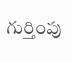గుర్తింపు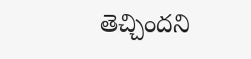తెచ్చిందని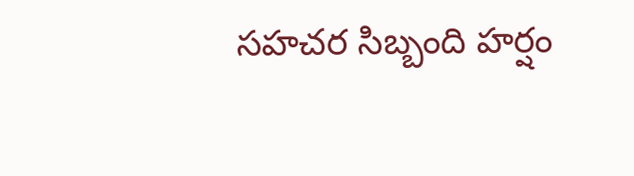సహచర సిబ్బంది హర్షం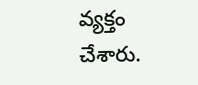వ్యక్తం చేశారు.